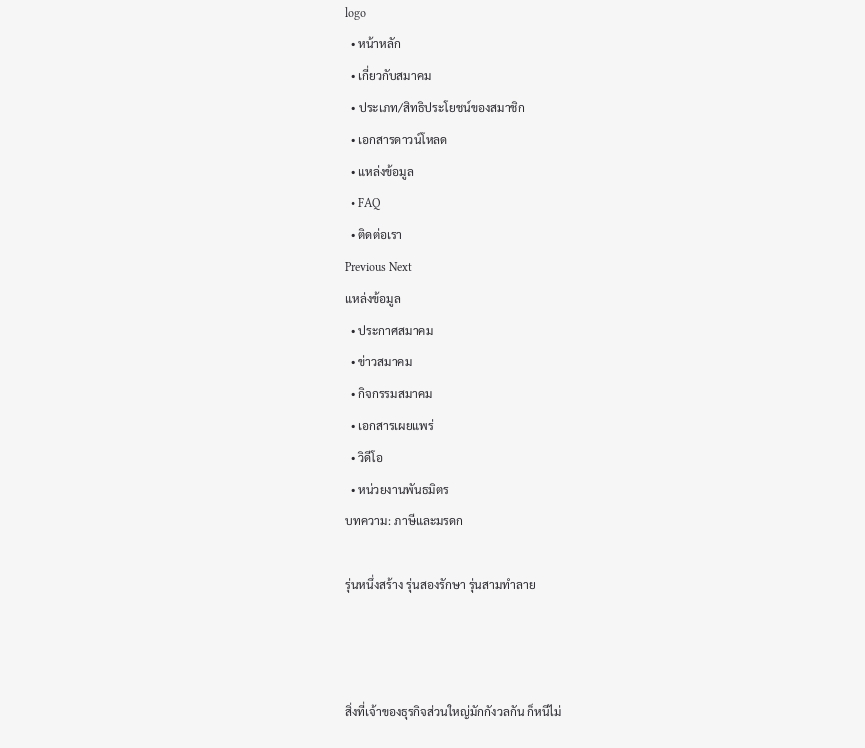logo
  • หน้าหลัก
  • เกี่ยวกับสมาคม
  • ประเภท/สิทธิประโยชน์ของสมาชิก
  • เอกสารดาวน์โหลด
  • แหล่งข้อมูล
  • FAQ
  • ติดต่อเรา
Previous Next
แหล่งข้อมูล
  • ประกาศสมาคม
  • ข่าวสมาคม
  • กิจกรรมสมาคม
  • เอกสารเผยแพร่
  • วิดีโอ
  • หน่วยงานพันธมิตร
บทความ: ภาษีและมรดก

รุ่นหนึ่งสร้าง รุ่นสองรักษา รุ่นสามทำลาย



สิ่งที่เจ้าของธุรกิจส่วนใหญ่มักกังวลกัน ก็หนีไม่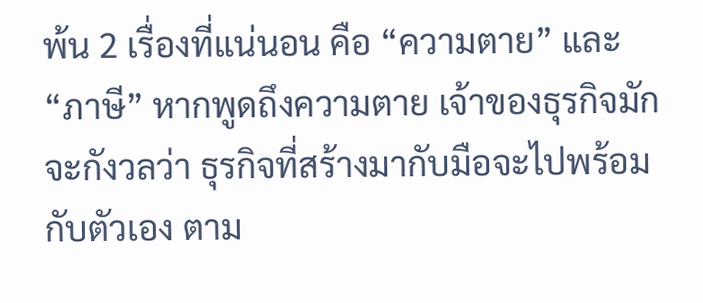พ้น 2 เรื่องที่แน่นอน คือ “ความตาย” และ “ภาษี” หากพูดถึงความตาย เจ้าของธุรกิจมักจะกังวลว่า ธุรกิจที่สร้างมากับมือจะไปพร้อมกับตัวเอง ตาม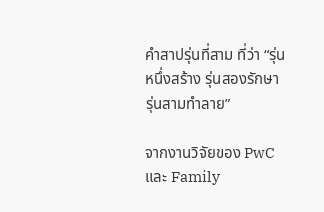คำสาปรุ่นที่สาม ที่ว่า “รุ่นหนึ่งสร้าง รุ่นสองรักษา รุ่นสามทำลาย”

จากงานวิจัยของ PwC และ Family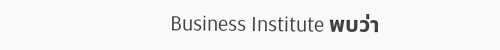Business Institute พบว่า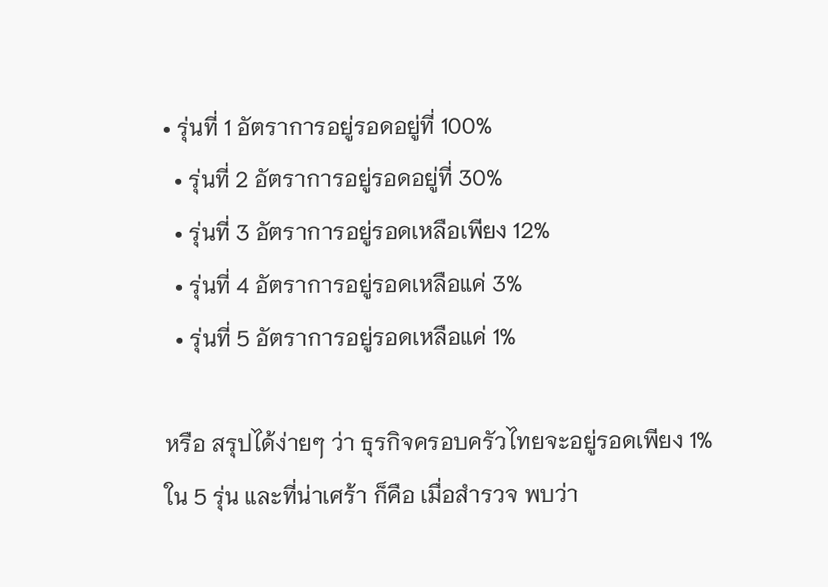• รุ่นที่ 1 อัตราการอยู่รอดอยู่ที่ 100%
  • รุ่นที่ 2 อัตราการอยู่รอดอยู่ที่ 30%
  • รุ่นที่ 3 อัตราการอยู่รอดเหลือเพียง 12%
  • รุ่นที่ 4 อัตราการอยู่รอดเหลือแค่ 3%
  • รุ่นที่ 5 อัตราการอยู่รอดเหลือแค่ 1%

หรือ สรุปได้ง่ายๆ ว่า ธุรกิจครอบครัวไทยจะอยู่รอดเพียง 1% ใน 5 รุ่น และที่น่าเศร้า ก็คือ เมื่อสำรวจ พบว่า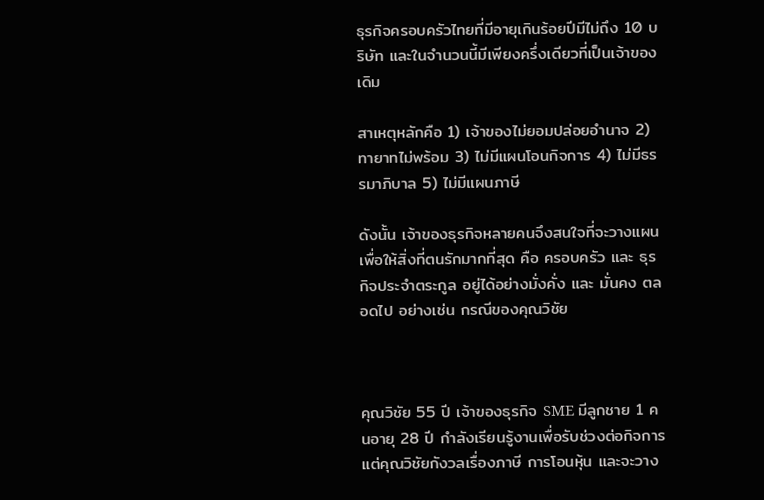ธุรกิจครอบครัวไทยที่มีอายุเกินร้อยปีมีไม่ถึง 10 บริษัท และในจำนวนนี้มีเพียงครึ่งเดียวที่เป็นเจ้าของเดิม

สาเหตุหลักคือ 1) เจ้าของไม่ยอมปล่อยอำนาจ 2) ทายาทไม่พร้อม 3) ไม่มีแผนโอนกิจการ 4) ไม่มีธรรมาภิบาล 5) ไม่มีแผนภาษี

ดังนั้น เจ้าของธุรกิจหลายคนจึงสนใจที่จะวางแผนเพื่อให้สิ่งที่ตนรักมากที่สุด คือ ครอบครัว และ ธุรกิจประจำตระกูล อยู่ได้อย่างมั่งคั่ง และ มั่นคง ตลอดไป อย่างเช่น กรณีของคุณวิชัย



คุณวิชัย 55 ปี เจ้าของธุรกิจ SME มีลูกชาย 1 คนอายุ 28 ปี กำลังเรียนรู้งานเพื่อรับช่วงต่อกิจการ แต่คุณวิชัยกังวลเรื่องภาษี การโอนหุ้น และจะวาง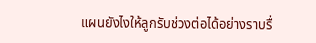แผนยังไงให้ลูกรับช่วงต่อได้อย่างราบรื่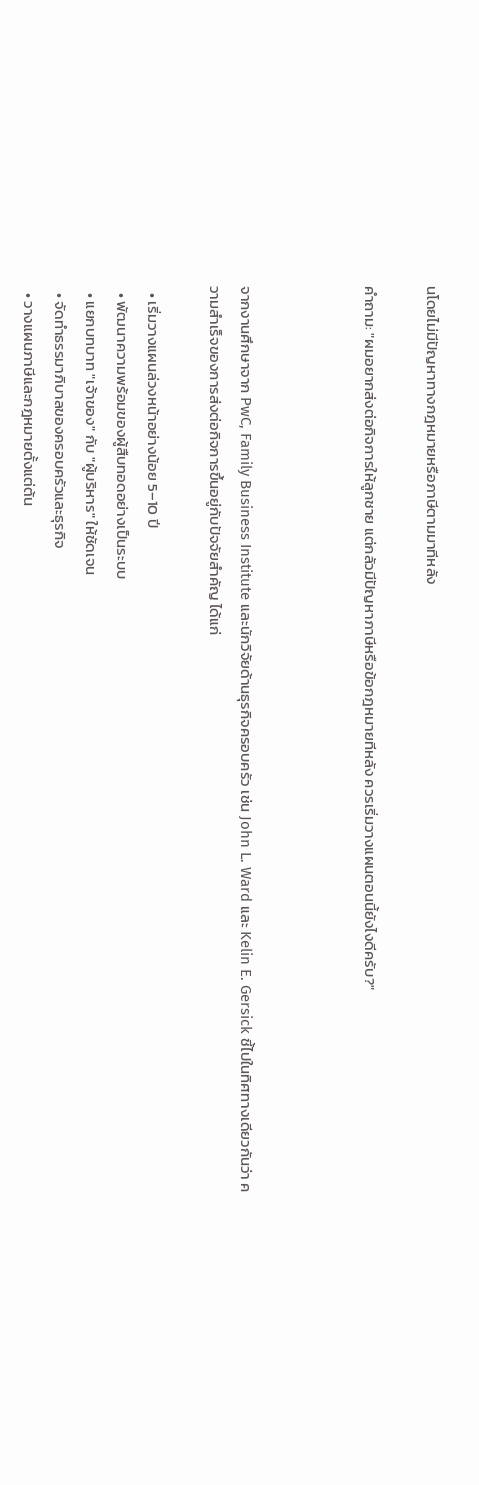นโดยไม่มีปัญหาทางกฎหมายหรือภาษีตามมาทีหลัง

คำถาม: "ผมอยากส่งต่อกิจการให้ลูกชาย แต่กลัวมีปัญหาภาษีหรือข้อกฎหมายทีหลัง ควรเริ่มวางแผนตอนนี้ยังไงดีครับ?"



จากงานศึกษาจาก PwC, Family Business Institute และนักวิจัยด้านธุรกิจครอบครัว เช่น John L. Ward และ Kelin E. Gersick ชี้ไปในทิศทางเดียวกันว่า ความสำเร็จของการส่งต่อกิจการขึ้นอยู่กับปัจจัยสำคัญ ได้แก่

  • เริ่มวางแผนล่วงหน้าอย่างน้อย 5–10 ปี
  • พัฒนาความพร้อมของผู้สืบทอดอย่างเป็นระบบ
  • แยกบทบาท "เจ้าของ" กับ "ผู้บริหาร" ให้ชัดเจน
  • จัดทำธรรมาภิบาลของครอบครัวและธุรกิจ
  • วางแผนภาษีและกฎหมายตั้งแต่ต้น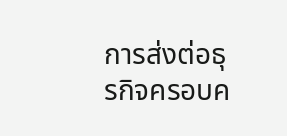การส่งต่อธุรกิจครอบค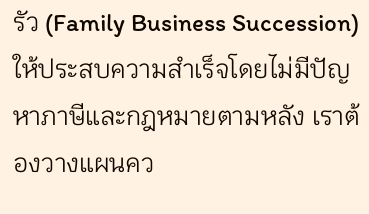รัว (Family Business Succession) ให้ประสบความสำเร็จโดยไม่มีปัญหาภาษีและกฎหมายตามหลัง เราต้องวางแผนคว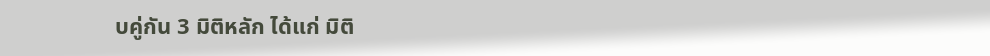บคู่กัน 3 มิติหลัก ได้แก่ มิติ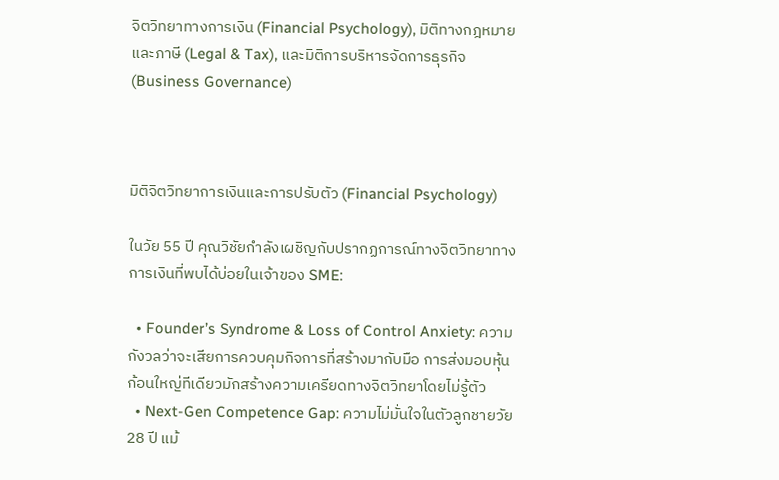จิตวิทยาทางการเงิน (Financial Psychology), มิติทางกฎหมายและภาษี (Legal & Tax), และมิติการบริหารจัดการธุรกิจ (Business Governance)



มิติจิตวิทยาการเงินและการปรับตัว (Financial Psychology)

ในวัย 55 ปี คุณวิชัยกำลังเผชิญกับปรากฏการณ์ทางจิตวิทยาทางการเงินที่พบได้บ่อยในเจ้าของ SME:

  • Founder’s Syndrome & Loss of Control Anxiety: ความกังวลว่าจะเสียการควบคุมกิจการที่สร้างมากับมือ การส่งมอบหุ้นก้อนใหญ่ทีเดียวมักสร้างความเครียดทางจิตวิทยาโดยไม่รู้ตัว
  • Next-Gen Competence Gap: ความไม่มั่นใจในตัวลูกชายวัย 28 ปี แม้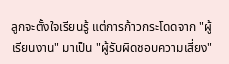ลูกจะตั้งใจเรียนรู้ แต่การก้าวกระโดดจาก "ผู้เรียนงาน" มาเป็น "ผู้รับผิดชอบความเสี่ยง"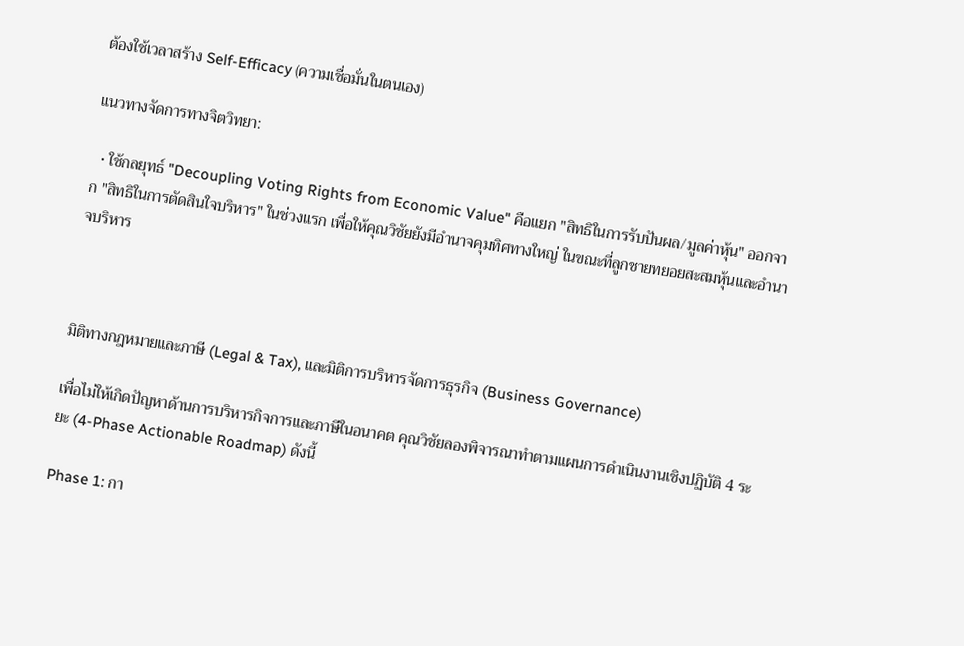ต้องใช้เวลาสร้าง Self-Efficacy (ความเชื่อมั่นในตนเอง)

แนวทางจัดการทางจิตวิทยา:

  • ใช้กลยุทธ์ "Decoupling Voting Rights from Economic Value" คือแยก "สิทธิในการรับปันผล/มูลค่าหุ้น" ออกจาก "สิทธิในการตัดสินใจบริหาร" ในช่วงแรก เพื่อให้คุณวิชัยยังมีอำนาจคุมทิศทางใหญ่ ในขณะที่ลูกชายทยอยสะสมหุ้นและอำนาจบริหาร



มิติทางกฎหมายและภาษี (Legal & Tax), และมิติการบริหารจัดการธุรกิจ (Business Governance)

เพื่อไม่ให้เกิดปัญหาด้านการบริหารกิจการและภาษีในอนาคต คุณวิชัยลองพิจารณาทำตามแผนการดำเนินงานเชิงปฏิบัติ 4 ระยะ (4-Phase Actionable Roadmap) ดังนี้

Phase 1: กา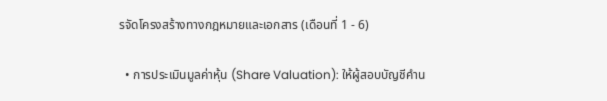รจัดโครงสร้างทางกฎหมายและเอกสาร (เดือนที่ 1 - 6)

  • การประเมินมูลค่าหุ้น (Share Valuation): ให้ผู้สอบบัญชีคำน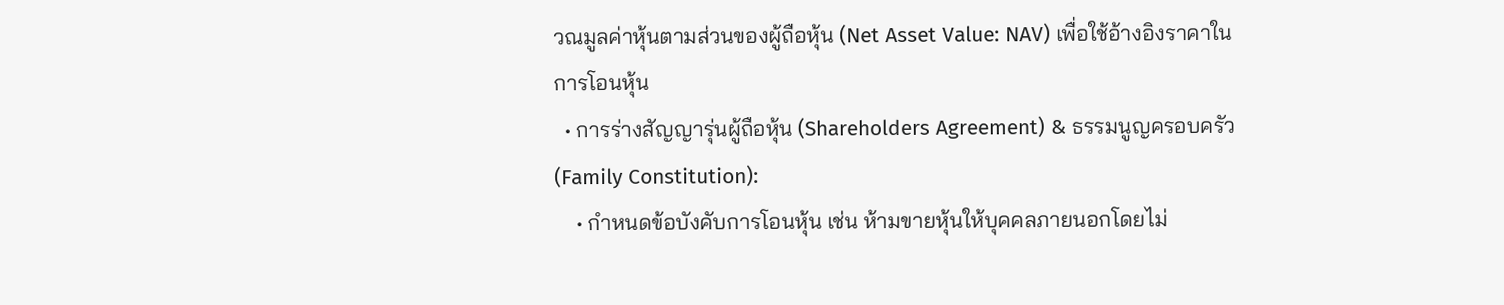วณมูลค่าหุ้นตามส่วนของผู้ถือหุ้น (Net Asset Value: NAV) เพื่อใช้อ้างอิงราคาในการโอนหุ้น
  • การร่างสัญญารุ่นผู้ถือหุ้น (Shareholders Agreement) & ธรรมนูญครอบครัว (Family Constitution):
    • กำหนดข้อบังคับการโอนหุ้น เช่น ห้ามขายหุ้นให้บุคคลภายนอกโดยไม่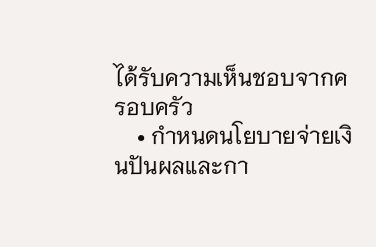ได้รับความเห็นชอบจากครอบครัว
    • กำหนดนโยบายจ่ายเงินปันผลและกา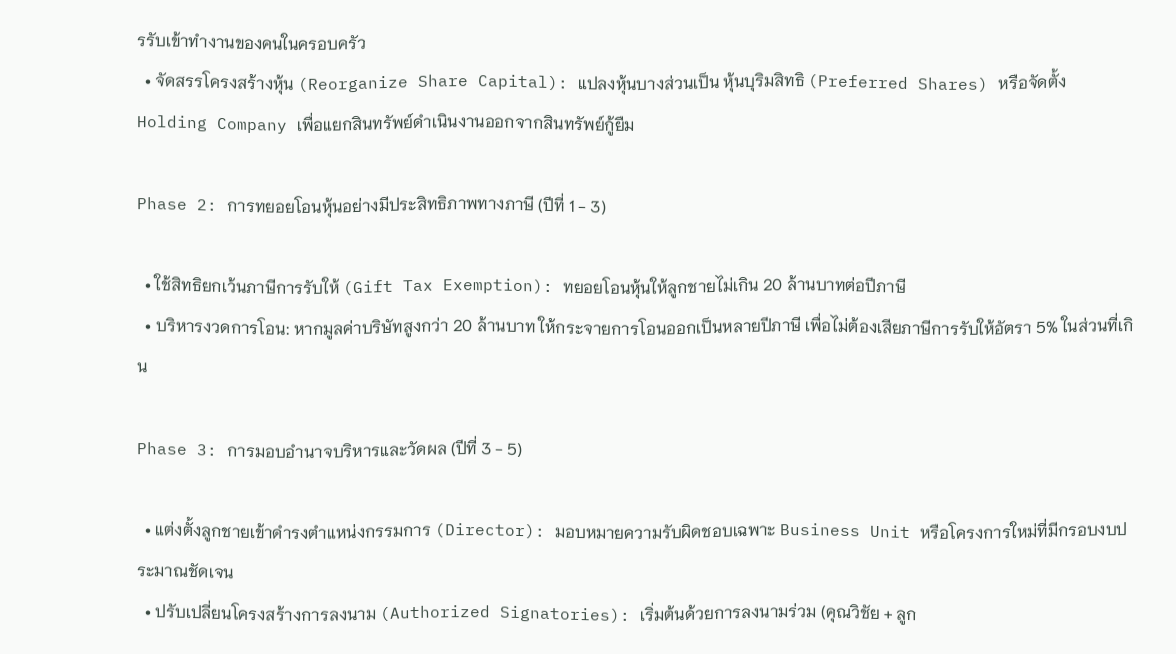รรับเข้าทำงานของคนในครอบครัว
  • จัดสรรโครงสร้างหุ้น (Reorganize Share Capital): แปลงหุ้นบางส่วนเป็น หุ้นบุริมสิทธิ (Preferred Shares) หรือจัดตั้ง Holding Company เพื่อแยกสินทรัพย์ดำเนินงานออกจากสินทรัพย์กู้ยืม

Phase 2: การทยอยโอนหุ้นอย่างมีประสิทธิภาพทางภาษี (ปีที่ 1 - 3)

  • ใช้สิทธิยกเว้นภาษีการรับให้ (Gift Tax Exemption): ทยอยโอนหุ้นให้ลูกชายไม่เกิน 20 ล้านบาทต่อปีภาษี
  • บริหารงวดการโอน: หากมูลค่าบริษัทสูงกว่า 20 ล้านบาท ให้กระจายการโอนออกเป็นหลายปีภาษี เพื่อไม่ต้องเสียภาษีการรับให้อัตรา 5% ในส่วนที่เกิน

Phase 3: การมอบอำนาจบริหารและวัดผล (ปีที่ 3 - 5)

  • แต่งตั้งลูกชายเข้าดำรงตำแหน่งกรรมการ (Director): มอบหมายความรับผิดชอบเฉพาะ Business Unit หรือโครงการใหม่ที่มีกรอบงบประมาณชัดเจน
  • ปรับเปลี่ยนโครงสร้างการลงนาม (Authorized Signatories): เริ่มต้นด้วยการลงนามร่วม (คุณวิชัย + ลูก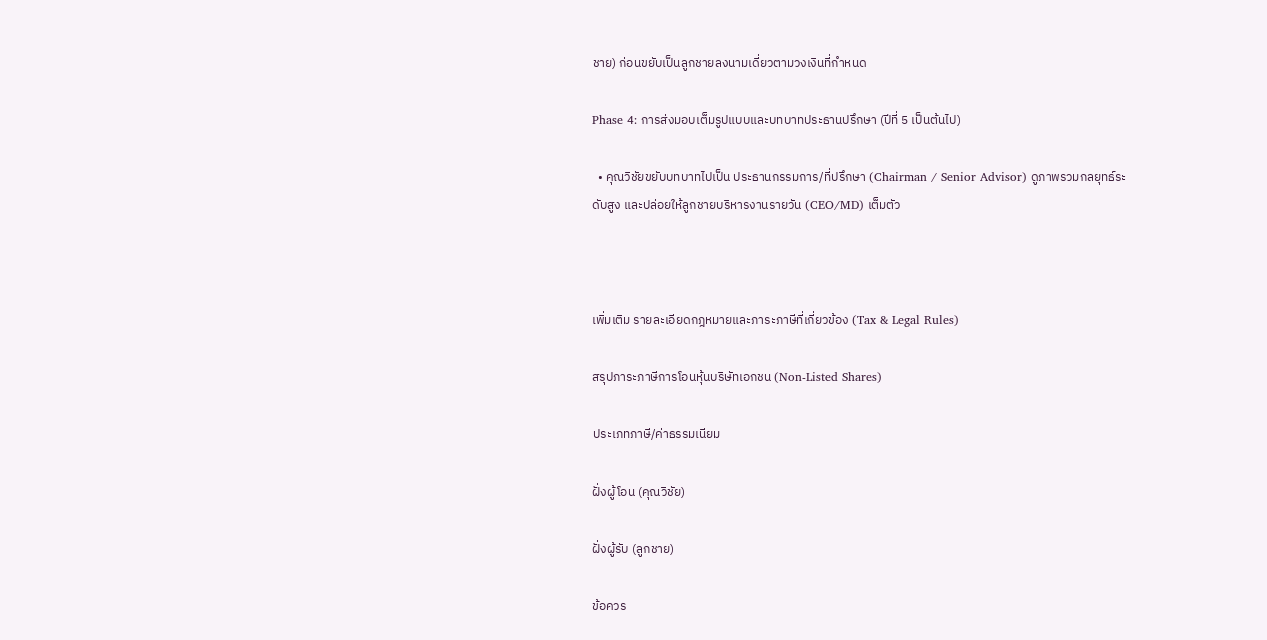ชาย) ก่อนขยับเป็นลูกชายลงนามเดี่ยวตามวงเงินที่กำหนด

Phase 4: การส่งมอบเต็มรูปแบบและบทบาทประธานปรึกษา (ปีที่ 5 เป็นต้นไป)

  • คุณวิชัยขยับบทบาทไปเป็น ประธานกรรมการ/ที่ปรึกษา (Chairman / Senior Advisor) ดูภาพรวมกลยุทธ์ระดับสูง และปล่อยให้ลูกชายบริหารงานรายวัน (CEO/MD) เต็มตัว



เพิ่มเติม รายละเอียดกฎหมายและภาระภาษีที่เกี่ยวข้อง (Tax & Legal Rules)

สรุปภาระภาษีการโอนหุ้นบริษัทเอกชน (Non-Listed Shares)

ประเภทภาษี/ค่าธรรมเนียม

ฝั่งผู้โอน (คุณวิชัย)

ฝั่งผู้รับ (ลูกชาย)

ข้อควร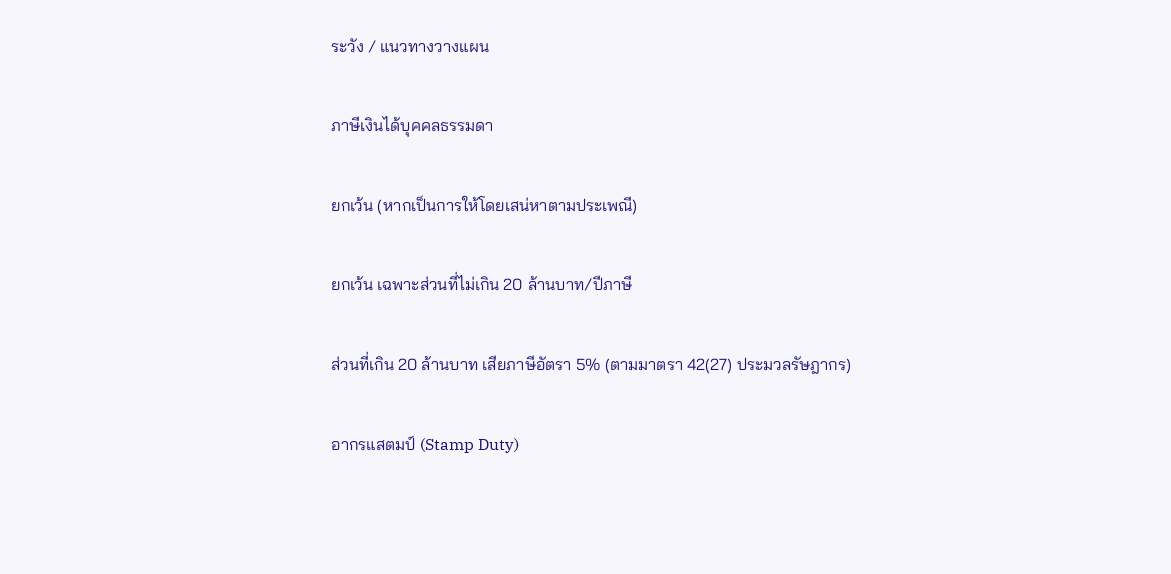ระวัง / แนวทางวางแผน

ภาษีเงินได้บุคคลธรรมดา

ยกเว้น (หากเป็นการให้โดยเสน่หาตามประเพณี)

ยกเว้น เฉพาะส่วนที่ไม่เกิน 20 ล้านบาท/ปีภาษี

ส่วนที่เกิน 20 ล้านบาท เสียภาษีอัตรา 5% (ตามมาตรา 42(27) ประมวลรัษฎากร)

อากรแสตมป์ (Stamp Duty)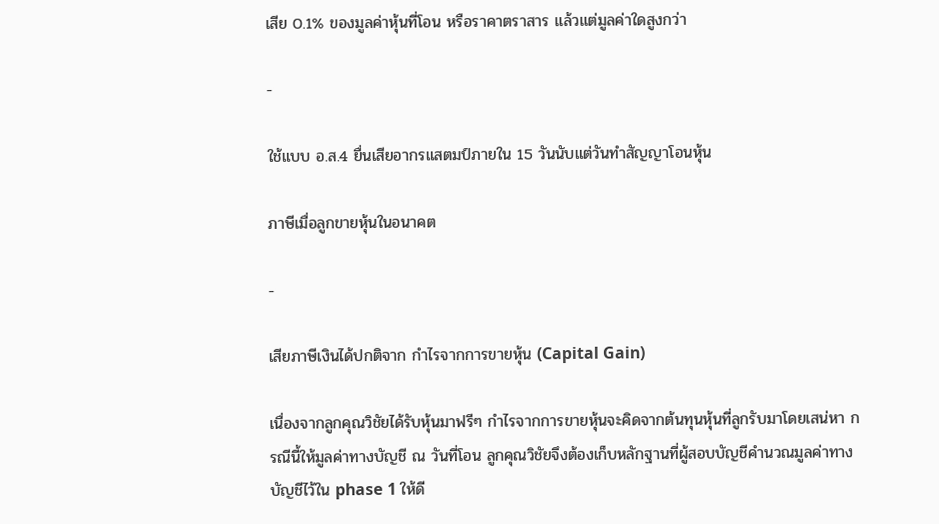เสีย 0.1% ของมูลค่าหุ้นที่โอน หรือราคาตราสาร แล้วแต่มูลค่าใดสูงกว่า

-

ใช้แบบ อ.ส.4 ยื่นเสียอากรแสตมป์ภายใน 15 วันนับแต่วันทำสัญญาโอนหุ้น

ภาษีเมื่อลูกขายหุ้นในอนาคต

-

เสียภาษีเงินได้ปกติจาก กำไรจากการขายหุ้น (Capital Gain)

เนื่องจากลูกคุณวิชัยได้รับหุ้นมาฟรีๆ กำไรจากการขายหุ้นจะคิดจากต้นทุนหุ้นที่ลูกรับมาโดยเสน่หา กรณีนี้ให้มูลค่าทางบัญชี ณ วันที่โอน ลูกคุณวิชัยจึงต้องเก็บหลักฐานที่ผู้สอบบัญชีคำนวณมูลค่าทางบัญชีไว้ใน phase 1 ให้ดี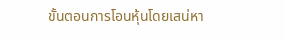ขั้นตอนการโอนหุ้นโดยเสน่หา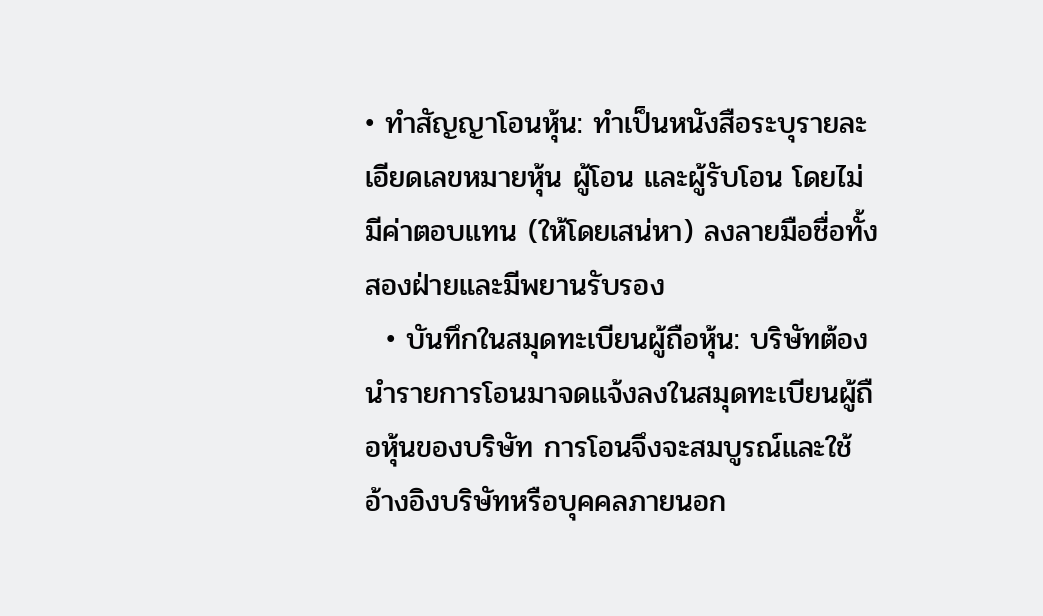• ทำสัญญาโอนหุ้น: ทำเป็นหนังสือระบุรายละเอียดเลขหมายหุ้น ผู้โอน และผู้รับโอน โดยไม่มีค่าตอบแทน (ให้โดยเสน่หา) ลงลายมือชื่อทั้งสองฝ่ายและมีพยานรับรอง
  • บันทึกในสมุดทะเบียนผู้ถือหุ้น: บริษัทต้องนำรายการโอนมาจดแจ้งลงในสมุดทะเบียนผู้ถือหุ้นของบริษัท การโอนจึงจะสมบูรณ์และใช้อ้างอิงบริษัทหรือบุคคลภายนอก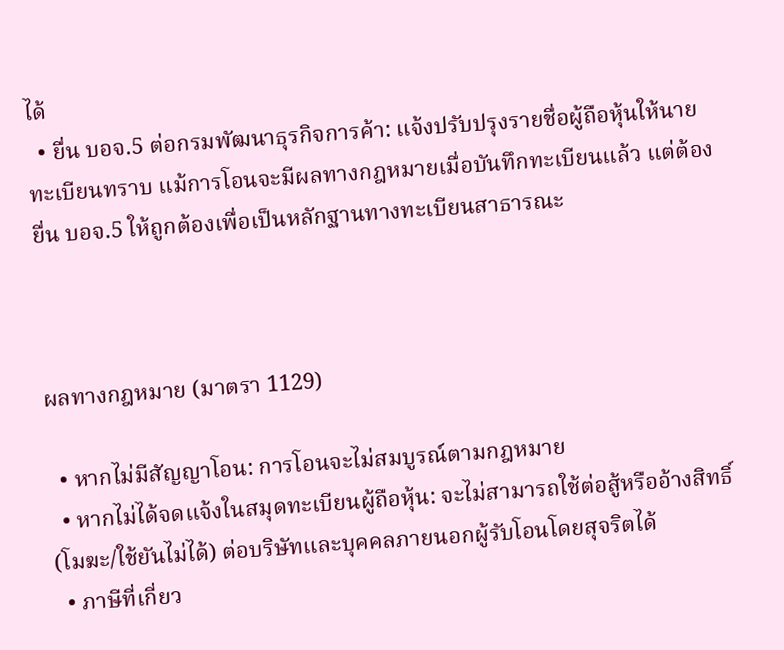ได้
  • ยื่น บอจ.5 ต่อกรมพัฒนาธุรกิจการค้า: แจ้งปรับปรุงรายชื่อผู้ถือหุ้นให้นายทะเบียนทราบ แม้การโอนจะมีผลทางกฎหมายเมื่อบันทึกทะเบียนแล้ว แต่ต้องยื่น บอจ.5 ให้ถูกต้องเพื่อเป็นหลักฐานทางทะเบียนสาธารณะ



ผลทางกฎหมาย (มาตรา 1129)

  • หากไม่มีสัญญาโอน: การโอนจะไม่สมบูรณ์ตามกฎหมาย
  • หากไม่ได้จดแจ้งในสมุดทะเบียนผู้ถือหุ้น: จะไม่สามารถใช้ต่อสู้หรืออ้างสิทธิ์ (โมฆะ/ใช้ยันไม่ได้) ต่อบริษัทและบุคคลภายนอกผู้รับโอนโดยสุจริตได้
  • ภาษีที่เกี่ยว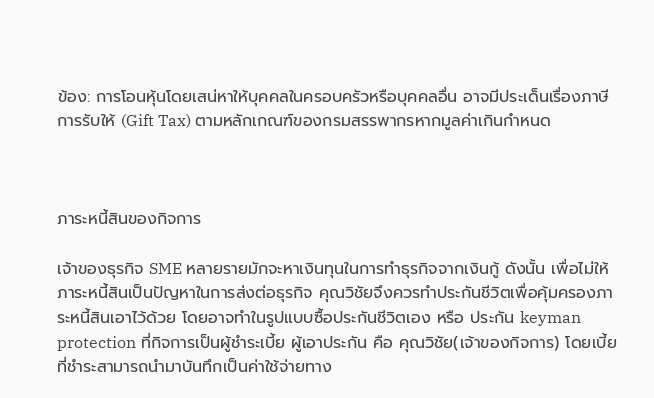ข้อง: การโอนหุ้นโดยเสน่หาให้บุคคลในครอบครัวหรือบุคคลอื่น อาจมีประเด็นเรื่องภาษีการรับให้ (Gift Tax) ตามหลักเกณฑ์ของกรมสรรพากรหากมูลค่าเกินกำหนด



ภาระหนี้สินของกิจการ

เจ้าของธุรกิจ SME หลายรายมักจะหาเงินทุนในการทำธุรกิจจากเงินกู้ ดังนั้น เพื่อไม่ให้ภาระหนี้สินเป็นปัญหาในการส่งต่อธุรกิจ คุณวิชัยจึงควรทำประกันชีวิตเพื่อคุ้มครองภาระหนี้สินเอาไว้ด้วย โดยอาจทำในรูปแบบซื้อประกันชีวิตเอง หรือ ประกัน keyman protection ที่กิจการเป็นผู้ชำระเบี้ย ผู้เอาประกัน คือ คุณวิชัย(เจ้าของกิจการ) โดยเบี้ยที่ชำระสามารถนำมาบันทึกเป็นค่าใช้จ่ายทาง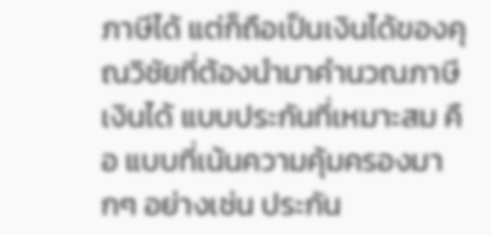ภาษีได้ แต่ก็ถือเป็นเงินได้ของคุณวิชัยที่ต้องนำมาคำนวณภาษีเงินได้ แบบประกันที่เหมาะสม คือ แบบที่เน้นความคุ้มครองมากๆ อย่างเช่น ประกัน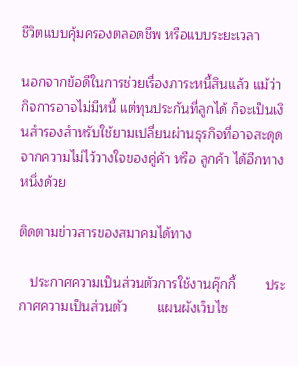ชีวิตแบบคุ้มครองตลอดชีพ หรือแบบระยะเวลา

นอกจากข้อดีในการช่วยเรื่องภาระหนี้สินแล้ว แม้ว่ากิจการอาจไม่มีหนี้ แต่ทุนประกันที่ลูกได้ ก็จะเป็นเงินสำรองสำหรับใช้ยามเปลี่ยนผ่านธุรกิจที่อาจสะดุดจากความไม่ไว้วางใจของคู่ค้า หรือ ลูกค้า ได้อีกทางหนึ่งด้วย

ติดตามข่าวสารของสมาคมได้ทาง

   ประกาศความเป็นส่วนตัวการใช้งานคุ๊กกี้        ประกาศความเป็นส่วนตัว        แผนผังเว็บไซ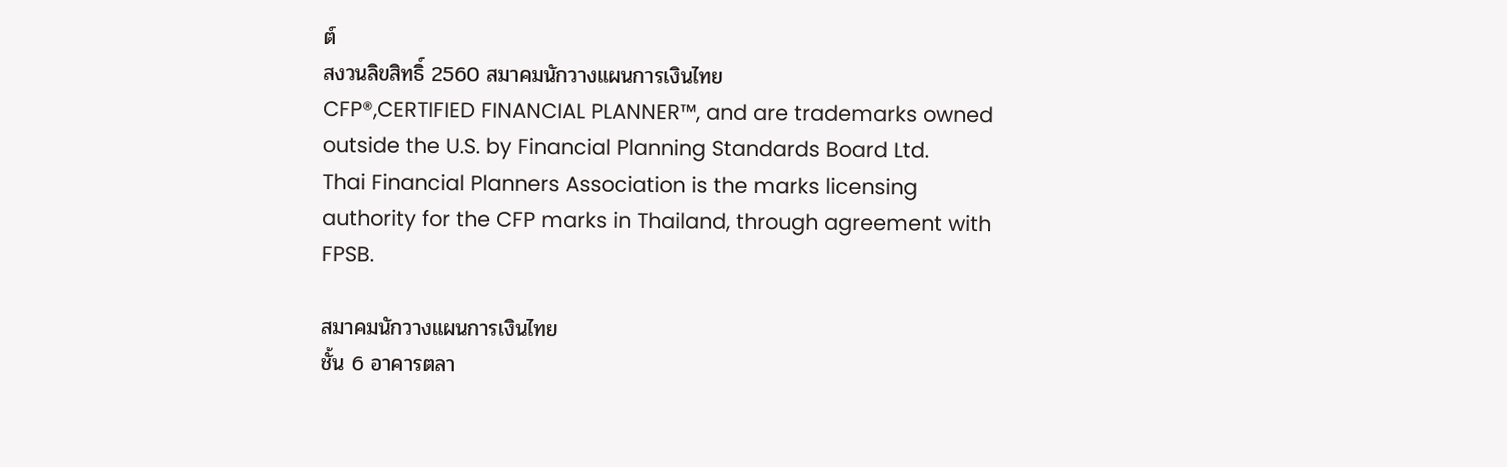ต์
สงวนลิขสิทธิ์ 2560 สมาคมนักวางแผนการเงินไทย
CFP®,CERTIFIED FINANCIAL PLANNER™, and are trademarks owned outside the U.S. by Financial Planning Standards Board Ltd.
Thai Financial Planners Association is the marks licensing authority for the CFP marks in Thailand, through agreement with FPSB.

สมาคมนักวางแผนการเงินไทย
ชั้น 6 อาคารตลา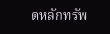ดหลักทรัพ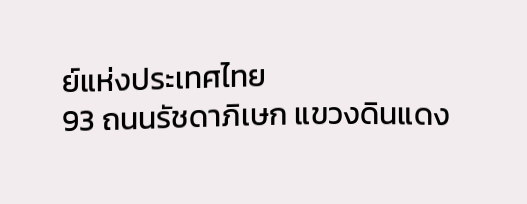ย์แห่งประเทศไทย
93 ถนนรัชดาภิเษก แขวงดินแดง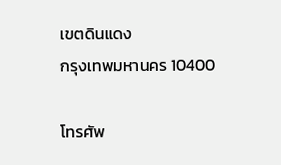เขตดินแดง
กรุงเทพมหานคร 10400

โทรศัพ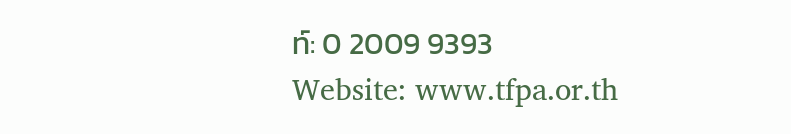ท์: 0 2009 9393
Website: www.tfpa.or.th